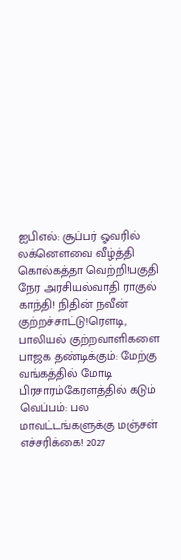ஐபிஎல்: சூப்பர் ஓவரில் லக்னௌவை வீழ்த்தி கொல்கத்தா வெற்றி!பகுதி நேர அரசியல்வாதி ராகுல் காந்தி! நிதின் நவீன் குற்றச்சாட்டு!ரெளடி, பாலியல் குற்றவாளிகளை பாஜக தண்டிக்கும்: மேற்கு வங்கத்தில் மோடி பிரசாரம்கேரளத்தில் கடும் வெப்பம்: பல மாவட்டங்களுக்கு மஞ்சள் எச்சரிக்கை! 2027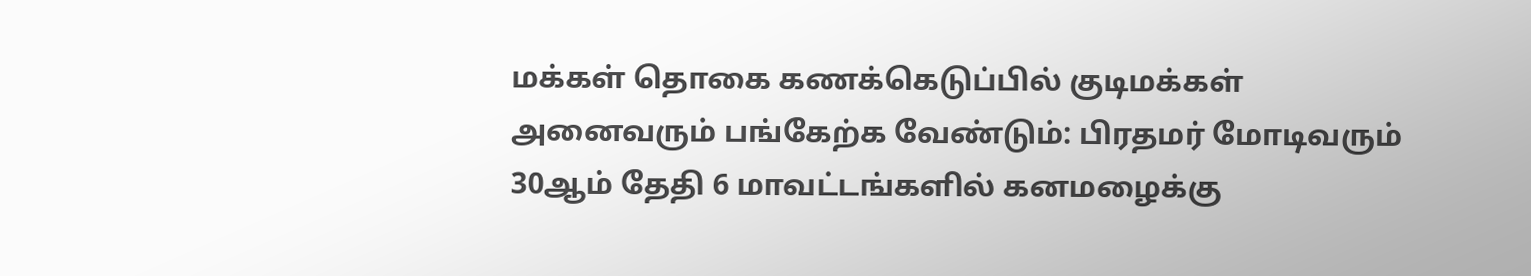மக்கள் தொகை கணக்கெடுப்பில் குடிமக்கள் அனைவரும் பங்கேற்க வேண்டும்: பிரதமர் மோடிவரும் 30ஆம் தேதி 6 மாவட்டங்களில் கனமழைக்கு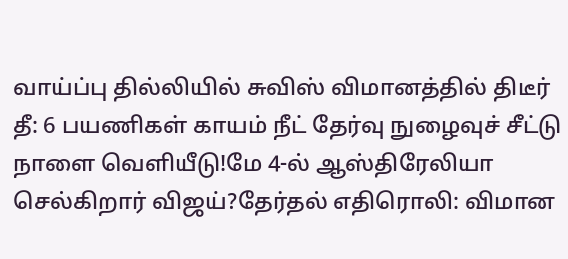வாய்ப்பு தில்லியில் சுவிஸ் விமானத்தில் திடீர் தீ: 6 பயணிகள் காயம் நீட் தேர்வு நுழைவுச் சீட்டு நாளை வெளியீடு!மே 4-ல் ஆஸ்திரேலியா செல்கிறார் விஜய்?தேர்தல் எதிரொலி: விமான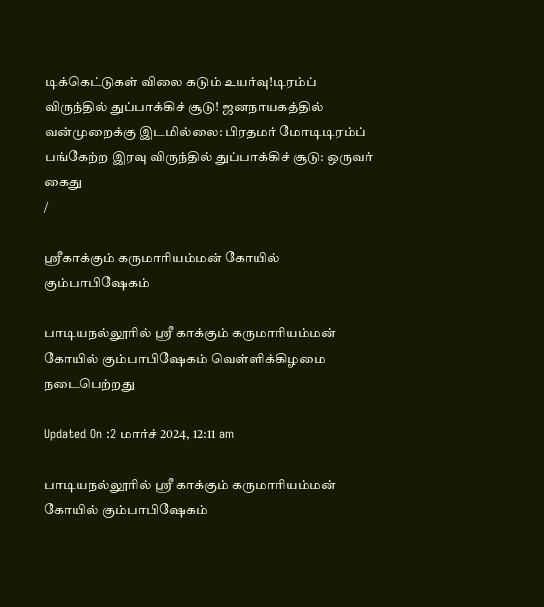டிக்கெட்டுகள் விலை கடும் உயர்வு!டிரம்ப் விருந்தில் துப்பாக்கிச் சூடு! ஜனநாயகத்தில் வன்முறைக்கு இடமில்லை: பிரதமர் மோடிடிரம்ப் பங்கேற்ற இரவு விருந்தில் துப்பாக்கிச் சூடு: ஒருவர் கைது
/

ஸ்ரீகாக்கும் கருமாரியம்மன் கோயில் கும்பாபிஷேகம்

பாடியநல்லூரில் ஸ்ரீ காக்கும் கருமாரியம்மன் கோயில் கும்பாபிஷேகம் வெள்ளிக்கிழமை நடைபெற்றது

Updated On :2 மார்ச் 2024, 12:11 am

பாடியநல்லூரில் ஸ்ரீ காக்கும் கருமாரியம்மன் கோயில் கும்பாபிஷேகம்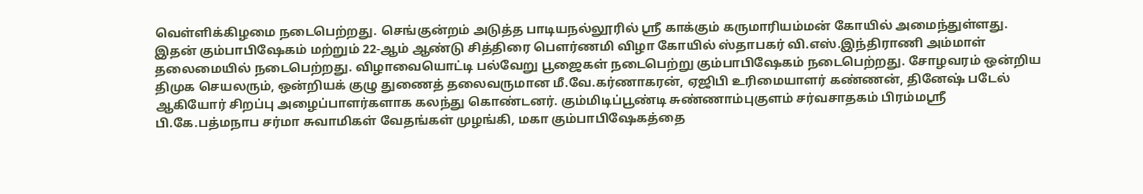வெள்ளிக்கிழமை நடைபெற்றது. செங்குன்றம் அடுத்த பாடியநல்லூரில் ஸ்ரீ காக்கும் கருமாரியம்மன் கோயில் அமைந்துள்ளது. இதன் கும்பாபிஷேகம் மற்றும் 22-ஆம் ஆண்டு சித்திரை பெளர்ணமி விழா கோயில் ஸ்தாபகர் வி.எஸ்.இந்திராணி அம்மாள் தலைமையில் நடைபெற்றது. விழாவையொட்டி பல்வேறு பூஜைகள் நடைபெற்று கும்பாபிஷேகம் நடைபெற்றது. சோழவரம் ஒன்றிய திமுக செயலரும், ஒன்றியக் குழு துணைத் தலைவருமான மீ.வே.கர்ணாகரன், ஏஜிபி உரிமையாளர் கண்ணன், தினேஷ் படேல் ஆகியோர் சிறப்பு அழைப்பாளர்களாக கலந்து கொண்டனர். கும்மிடிப்பூண்டி சுண்ணாம்புகுளம் சர்வசாதகம் பிரம்மஸ்ரீ பி.கே.பத்மநாப சர்மா சுவாமிகள் வேதங்கள் முழங்கி, மகா கும்பாபிஷேகத்தை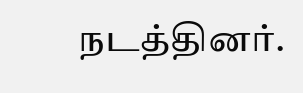நடத்தினர்.